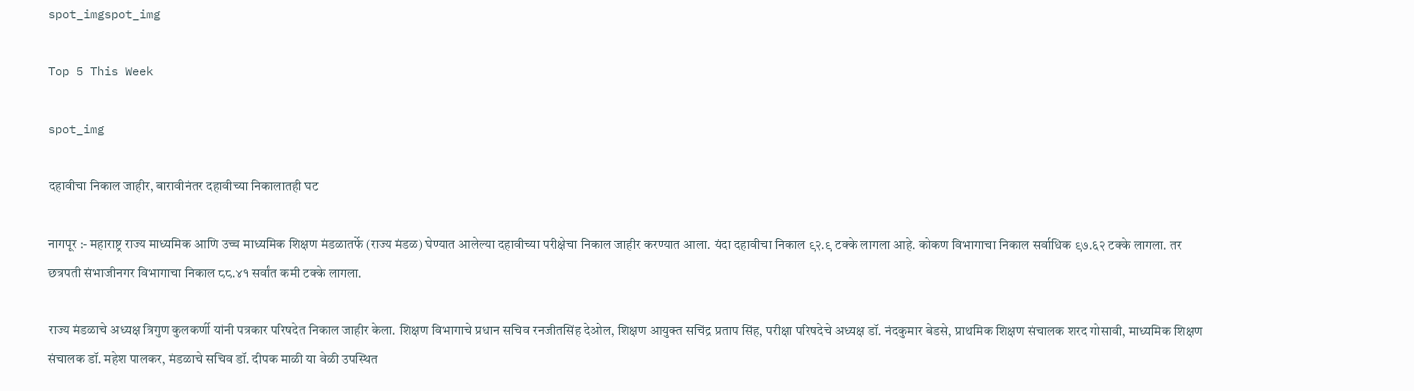spot_imgspot_img

Top 5 This Week

spot_img

दहावीचा निकाल जाहीर, बारावीनंतर दहावीच्या निकालातही घट

नागपूर :- महाराष्ट्र राज्य माध्यमिक आणि उच्च माध्यमिक शिक्षण मंडळातर्फे (राज्य मंडळ) घेण्यात आलेल्या दहावीच्या परीक्षेचा निकाल जाहीर करण्यात आला. यंदा दहावीचा निकाल ९२.९ टक्के लागला आहे. कोकण विभागाचा निकाल सर्वाधिक ९७.६२ टक्के लागला. तर छत्रपती संभाजीनगर विभागाचा निकाल ८८.४१ सर्वांत कमी टक्के लागला.

राज्य मंडळाचे अध्यक्ष त्रिगुण कुलकर्णी यांनी पत्रकार परिषदेत निकाल जाहीर केला. शिक्षण विभागाचे प्रधान सचिव रनजीतसिंह देओल, शिक्षण आयुक्त सचिंद्र प्रताप सिंह, परीक्षा परिषदेचे अध्यक्ष डॉ. नंदकुमार बेडसे, प्राथमिक शिक्षण संचालक शरद गोसावी, माध्यमिक शिक्षण संचालक डॉ. महेश पालकर, मंडळाचे सचिव डॉ. दीपक माळी या वेळी उपस्थित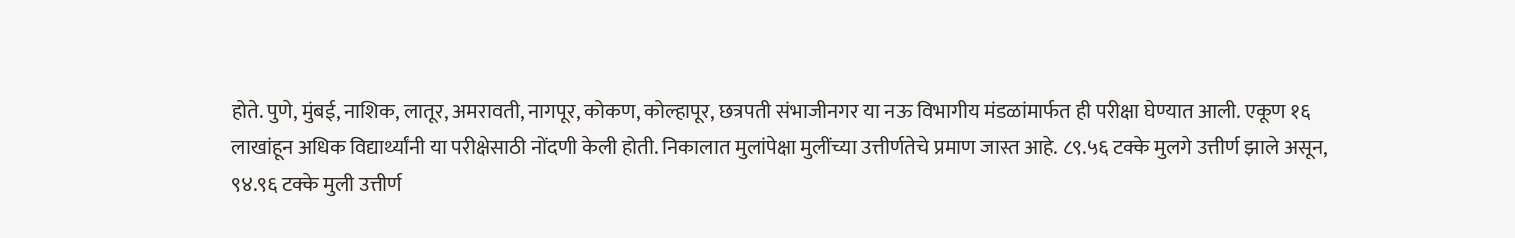होते. पुणे, मुंबई, नाशिक, लातूर, अमरावती, नागपूर, कोकण, कोल्हापूर, छत्रपती संभाजीनगर या नऊ विभागीय मंडळांमार्फत ही परीक्षा घेण्यात आली. एकूण १६ लाखांहून अधिक विद्यार्थ्यांनी या परीक्षेसाठी नोंदणी केली होती. निकालात मुलांपेक्षा मुलींच्या उत्तीर्णतेचे प्रमाण जास्त आहे. ८९.५६ टक्के मुलगे उत्तीर्ण झाले असून, ९४.९६ टक्के मुली उत्तीर्ण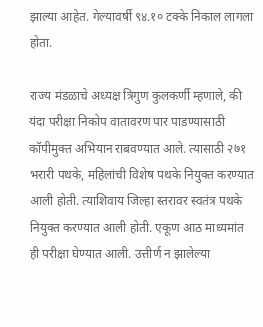झाल्या आहेत. गेल्यावर्षी ९४.१० टक्के निकाल लागला होता.

राज्य मंडळाचे अध्यक्ष त्रिगुण कुलकर्णी म्हणाले, की यंदा परीक्षा निकोप वातावरण पार पाडण्यासाठी कॉपीमुक्त अभियान राबवण्यात आले. त्यासाठी २७१ भरारी पथके, महिलांची विशेष पथके नियुक्त करण्यात आली होती. त्याशिवाय जिल्हा स्तरावर स्वतंत्र पथके नियुक्त करण्यात आली होती. एकूण आठ माध्यमांत ही परीक्षा घेण्यात आली. उत्तीर्ण न झालेल्या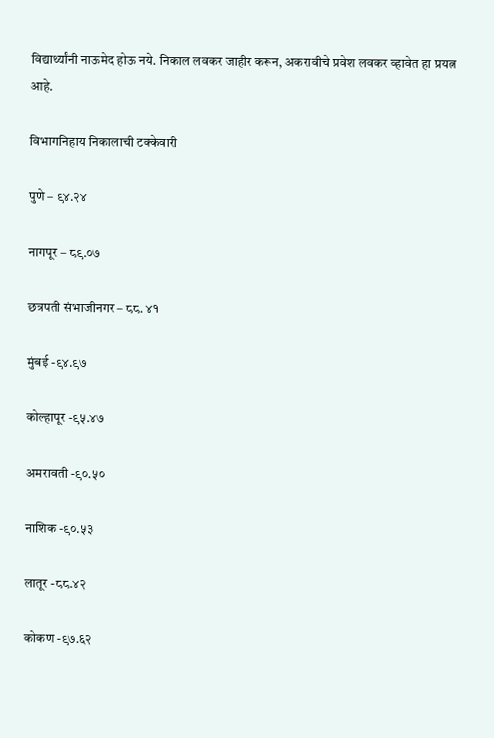विद्यार्थ्यांनी नाऊमेद होऊ नये. निकाल लवकर जाहीर करून, अकरावीचे प्रवेश लवकर व्हावेत हा प्रयत्न आहे.

विभागनिहाय निकालाची टक्केवारी

पुणे – ९४.२४

नागपूर – ८९.०७

छत्रपती संभाजीनगर – ८८. ४१

मुंबई -९४.९७

कोल्हापूर -९५.४७

अमरावती -९०.५०

नाशिक -९०.५३

लातूर -८८.४२

कोकण -९७.६२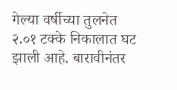गेल्या वर्षीच्या तुलनेत २.०१ टक्के निकालात घट झाली आहे. बारावीनंतर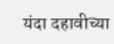यंदा दहावीच्या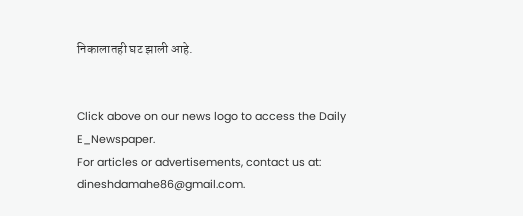निकालातही घट झाली आहे.


Click above on our news logo to access the Daily E_Newspaper.
For articles or advertisements, contact us at: dineshdamahe86@gmail.com.